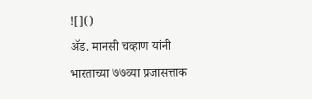![]()
ॲड. मानसी चव्हाण यांनी भारताच्या ७७व्या प्रजासत्ताक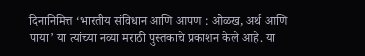दिनानिमित्त ‘भारतीय संविधान आणि आपण : ओळख, अर्थ आणि पाया’ या त्यांच्या नव्या मराठी पुस्तकाचे प्रकाशन केले आहे. या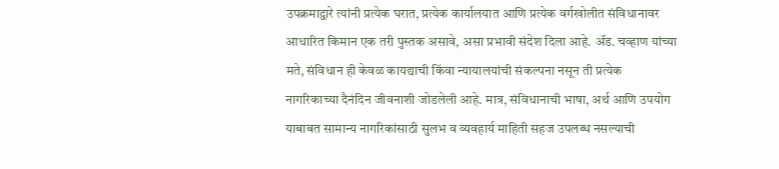उपक्रमाद्वारे त्यांनी प्रत्येक घरात, प्रत्येक कार्यालयात आणि प्रत्येक वर्गखोलीत संविधानावर आधारित किमान एक तरी पुस्तक असावे, असा प्रभावी संदेश दिला आहे. ॲड. चव्हाण यांच्या मते, संविधान ही केवळ कायद्याची किंवा न्यायालयांची संकल्पना नसून ती प्रत्येक नागरिकाच्या दैनंदिन जीवनाशी जोडलेली आहे. मात्र, संविधानाची भाषा, अर्थ आणि उपयोग याबाबत सामान्य नागरिकांसाठी सुलभ व व्यवहार्य माहिती सहज उपलब्ध नसल्याची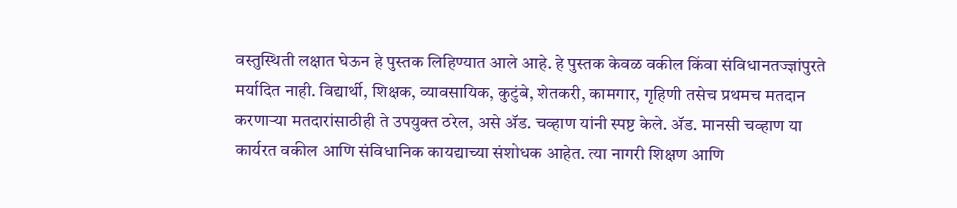वस्तुस्थिती लक्षात घेऊन हे पुस्तक लिहिण्यात आले आहे. हे पुस्तक केवळ वकील किंवा संविधानतज्ज्ञांपुरते मर्यादित नाही. विद्यार्थी, शिक्षक, व्यावसायिक, कुटुंबे, शेतकरी, कामगार, गृहिणी तसेच प्रथमच मतदान करणाऱ्या मतदारांसाठीही ते उपयुक्त ठरेल, असे ॲड. चव्हाण यांनी स्पष्ट केले. ॲड. मानसी चव्हाण या कार्यरत वकील आणि संविधानिक कायद्याच्या संशोधक आहेत. त्या नागरी शिक्षण आणि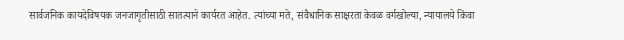सार्वजनिक कायदेविषयक जनजागृतीसाठी सातत्याने कार्यरत आहेत. त्यांच्या मते, संवैधानिक साक्षरता केवळ वर्गखोल्या, न्यायालये किंवा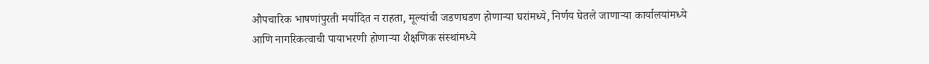औपचारिक भाषणांपुरती मर्यादित न राहता, मूल्यांची जडणघडण होणाऱ्या घरांमध्ये, निर्णय घेतले जाणाऱ्या कार्यालयांमध्ये आणि नागरिकत्वाची पायाभरणी होणाऱ्या शैक्षणिक संस्थांमध्ये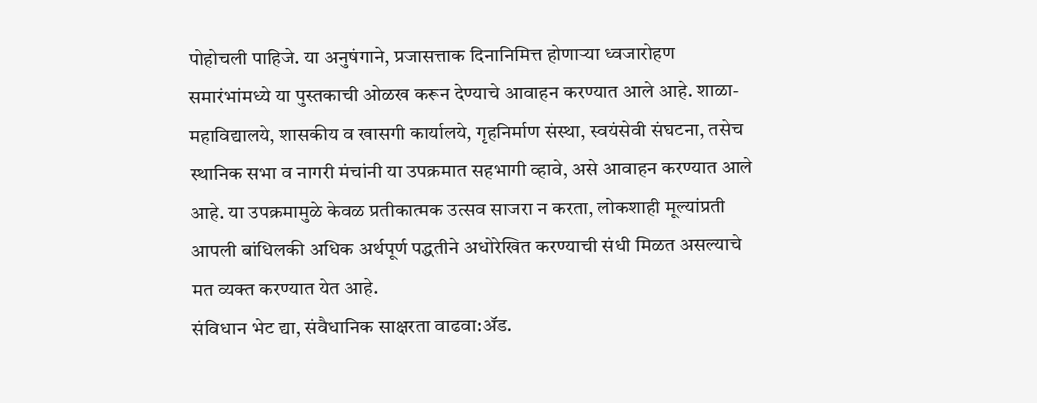पोहोचली पाहिजे. या अनुषंगाने, प्रजासत्ताक दिनानिमित्त होणाऱ्या ध्वजारोहण समारंभांमध्ये या पुस्तकाची ओळख करून देण्याचे आवाहन करण्यात आले आहे. शाळा-महाविद्यालये, शासकीय व खासगी कार्यालये, गृहनिर्माण संस्था, स्वयंसेवी संघटना, तसेच स्थानिक सभा व नागरी मंचांनी या उपक्रमात सहभागी व्हावे, असे आवाहन करण्यात आले आहे. या उपक्रमामुळे केवळ प्रतीकात्मक उत्सव साजरा न करता, लोकशाही मूल्यांप्रती आपली बांधिलकी अधिक अर्थपूर्ण पद्धतीने अधोरेखित करण्याची संधी मिळत असल्याचे मत व्यक्त करण्यात येत आहे.
संविधान भेट द्या, संवैधानिक साक्षरता वाढवा:ॲड.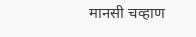मानसी चव्हाण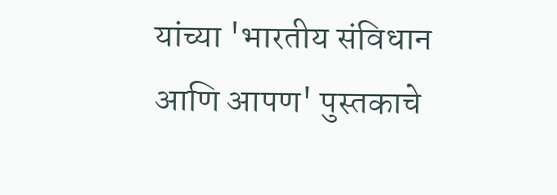यांच्या 'भारतीय संविधान आणि आपण' पुस्तकाचे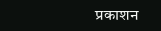प्रकाशन